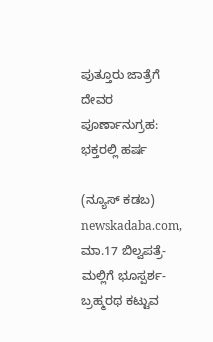ಪುತ್ತೂರು ಜಾತ್ರೆಗೆ ದೇವರ ಪೂರ್ಣಾನುಗ್ರಹ: ಭಕ್ತರಲ್ಲಿ ಹರ್ಷ

(ನ್ಯೂಸ್‌ ಕಡಬ) newskadaba.com,  ಮಾ.17 ಬಿಲ್ವಪತ್ರೆ-ಮಲ್ಲಿಗೆ ಭೂಸ್ಪರ್ಶ- ಬ್ರಹ್ಮರಥ ಕಟ್ಟುವ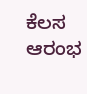ಕೆಲಸ ಆರಂಭ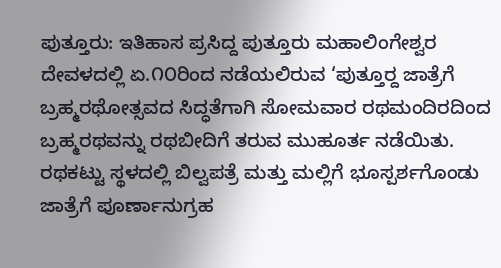ಪುತ್ತೂರು: ಇತಿಹಾಸ ಪ್ರಸಿದ್ದ ಪುತ್ತೂರು ಮಹಾಲಿಂಗೇಶ್ವರ ದೇವಳದಲ್ಲಿ ಏ.೧೦ರಿಂದ ನಡೆಯಲಿರುವ ‘ಪುತ್ತೂರ್‍ದ ಜಾತ್ರೆಗೆ ಬ್ರಹ್ಮರಥೋತ್ಸವದ ಸಿದ್ಧತೆಗಾಗಿ ಸೋಮವಾರ ರಥಮಂದಿರದಿಂದ ಬ್ರಹ್ಮರಥವನ್ನು ರಥಬೀದಿಗೆ ತರುವ ಮುಹೂರ್ತ ನಡೆಯಿತು. ರಥಕಟ್ಟು ಸ್ಥಳದಲ್ಲಿ ಬಿಲ್ವಪತ್ರೆ ಮತ್ತು ಮಲ್ಲಿಗೆ ಭೂಸ್ಪರ್ಶಗೊಂಡು ಜಾತ್ರೆಗೆ ಪೂರ್ಣಾನುಗ್ರಹ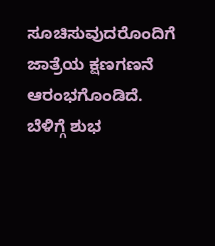ಸೂಚಿಸುವುದರೊಂದಿಗೆ ಜಾತ್ರೆಯ ಕ್ಷಣಗಣನೆ ಆರಂಭಗೊಂಡಿದೆ. ಬೆಳಿಗ್ಗೆ ಶುಭ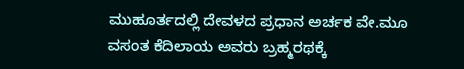ಮುಹೂರ್ತದಲ್ಲಿ ದೇವಳದ ಪ್ರಧಾನ ಅರ್ಚಕ ವೇ.ಮೂ ವಸಂತ ಕೆದಿಲಾಯ ಅವರು ಬ್ರಹ್ಮರಥಕ್ಕೆ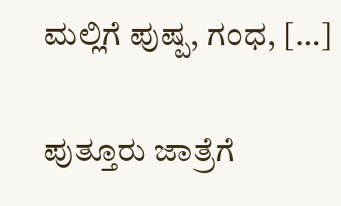ಮಲ್ಲಿಗೆ ಪುಷ್ಪ, ಗಂಧ, […]

ಪುತ್ತೂರು ಜಾತ್ರೆಗೆ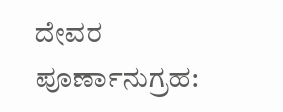ದೇವರ ಪೂರ್ಣಾನುಗ್ರಹ: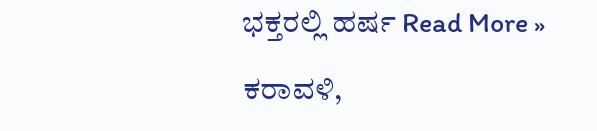ಭಕ್ತರಲ್ಲಿ ಹರ್ಷ Read More »

ಕರಾವಳಿ,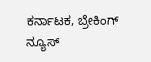ಕರ್ನಾಟಕ, ಬ್ರೇಕಿಂಗ್ ನ್ಯೂಸ್